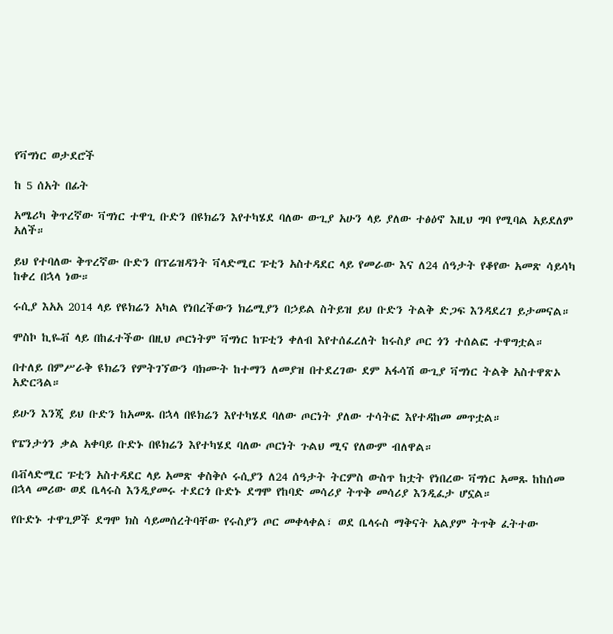የቫግነር ወታደሮች

ከ 5 ሰአት በፊት

አሜሪካ ቅጥረኛው ቫግነር ተዋጊ ቡድን በዩክሬን እየተካሄደ ባለው ውጊያ አሁን ላይ ያለው ተፅዕኖ እዚህ ግባ የሚባል አይደለም አለች።

ይህ የተባለው ቅጥረኛው ቡድን በፕሬዝዳንት ቫላድሚር ፑቲን አስተዳደር ላይ የመራው እና ለ24 ሰዓታት የቆየው አመጽ ሳይሳካ ከቀረ በኋላ ነው።

ሩሲያ እአአ 2014 ላይ የዩክሬን አካል የነበረችውን ክሬሚያን በኃይል ስትይዝ ይህ ቡድን ትልቅ ድጋፍ እንዳደረገ ይታመናል።

ሞስኮ ኪዬቭ ላይ በከፈተችው በዚህ ጦርነትም ቫግነር ከፑቲን ቀለብ እየተሰፈረለት ከሩስያ ጦር ጎን ተሰልፎ ተዋግቷል።

በተለይ በምሥራቅ ዩክሬን የምትገኘውን ባክሙት ከተማን ለመያዝ በተደረገው ደም አፋሳሽ ውጊያ ቫግነር ትልቅ አስተዋጽኦ አድርጓል።

ይሁን እንጂ ይህ ቡድን ከአመጹ በኋላ በዩክሬን እየተካሄደ ባለው ጦርነት ያለው ተሳትፎ እየተዳከመ መጥቷል።

የፔንታጎን ቃል አቀባይ ቡድኑ በዩክሬን እየተካሄደ ባለው ጦርነት ጉልህ ሚና የለውም ብለዋል።

በቭላድሚር ፑቲን አስተዳደር ላይ አመጽ ቀስቅሶ ሩሲያን ለ24 ሰዓታት ትርምስ ውስጥ ከቷት የነበረው ቫግነር አመጹ ከከሰመ በኋላ መሪው ወደ ቤላሩስ እንዲያመሩ ተደርጎ ቡድኑ ደግሞ የከባድ መሳሪያ ትጥቅ መሳሪያ እንዲፈታ ሆኗል።

የቡድኑ ተዋጊዎች ደግሞ ክስ ሳይመሰረትባቸው የሩስያን ጦር መቀላቀል፣ ወደ ቤላሩስ ማቅናት አልያም ትጥቅ ፈትተው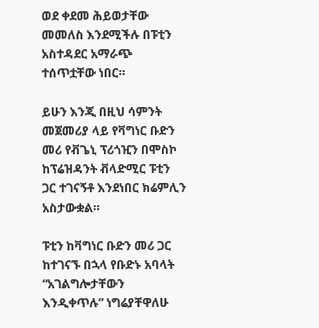ወደ ቀደመ ሕይወታቸው መመለስ እንደሚችሉ በፑቲን አስተዳደር አማራጭ ተሰጥቷቸው ነበር።

ይሁን እንጂ በዚህ ሳምንት መጀመሪያ ላይ የቫግነር ቡድን መሪ የቭጌኒ ፕሪጎዢን በሞስኮ ከፕሬዝዳንት ቭላድሚር ፑቲን ጋር ተገናኝቶ እንደነበር ክሬምሊን አስታውቋል።

ፑቲን ከቫግነር ቡድን መሪ ጋር ከተገናኙ በኋላ የቡድኑ አባላት “አገልግሎታቸውን እንዲቀጥሉ” ነግሬያቸዋለሁ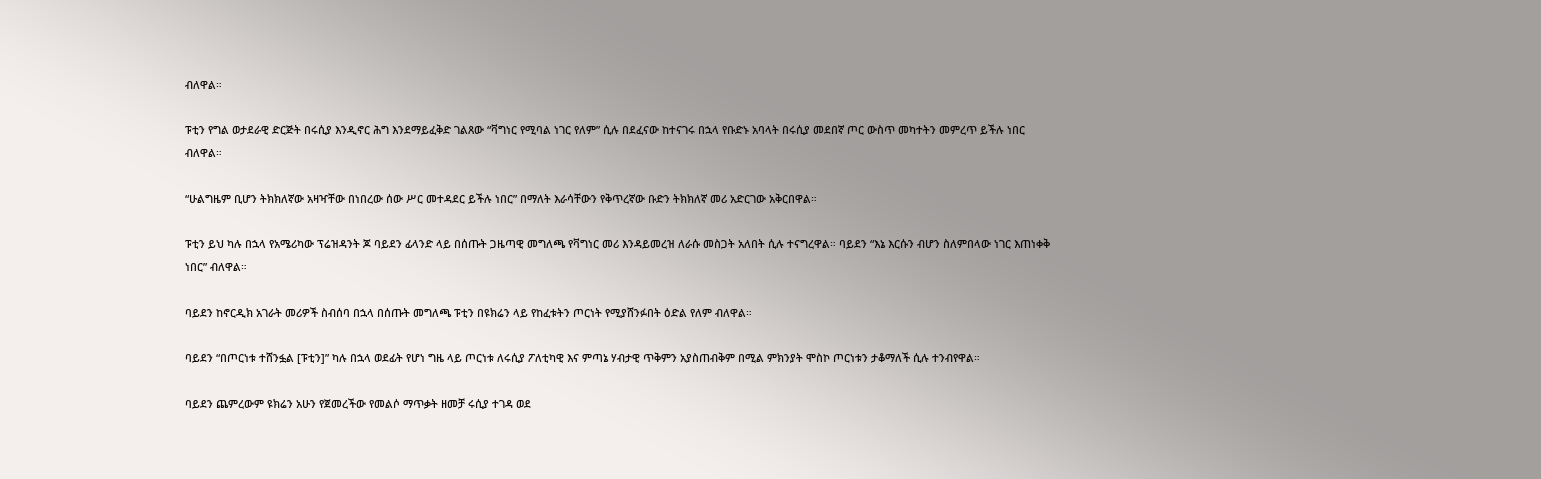ብለዋል።

ፑቲን የግል ወታደራዊ ድርጅት በሩሲያ እንዲኖር ሕግ እንደማይፈቅድ ገልጸው “ቫግነር የሚባል ነገር የለም” ሲሉ በደፈናው ከተናገሩ በኋላ የቡድኑ አባላት በሩሲያ መደበኛ ጦር ውስጥ መካተትን መምረጥ ይችሉ ነበር ብለዋል።

“ሁልግዜም ቢሆን ትክክለኛው አዛዣቸው በነበረው ሰው ሥር መተዳደር ይችሉ ነበር” በማለት እራሳቸውን የቅጥረኛው ቡድን ትክክለኛ መሪ አድርገው አቅርበዋል።

ፑቲን ይህ ካሉ በኋላ የአሜሪካው ፕሬዝዳንት ጆ ባይደን ፊላንድ ላይ በሰጡት ጋዜጣዊ መግለጫ የቫግነር መሪ እንዳይመረዝ ለራሱ መስጋት አለበት ሲሉ ተናግረዋል። ባይደን “እኔ እርሱን ብሆን ስለምበላው ነገር እጠነቀቅ ነበር” ብለዋል።

ባይደን ከኖርዲክ አገራት መሪዎች ስብሰባ በኋላ በሰጡት መግለጫ ፑቲን በዩክሬን ላይ የከፈቱትን ጦርነት የሚያሸንፉበት ዕድል የለም ብለዋል።

ባይደን “በጦርነቱ ተሸንፏል [ፑቲን]” ካሉ በኋላ ወደፊት የሆነ ግዜ ላይ ጦርነቱ ለሩሲያ ፖለቲካዊ እና ምጣኔ ሃብታዊ ጥቅምን አያስጠብቅም በሚል ምክንያት ሞስኮ ጦርነቱን ታቆማለች ሲሉ ተንብየዋል።

ባይደን ጨምረውም ዩክሬን አሁን የጀመረችው የመልሶ ማጥቃት ዘመቻ ሩሲያ ተገዳ ወደ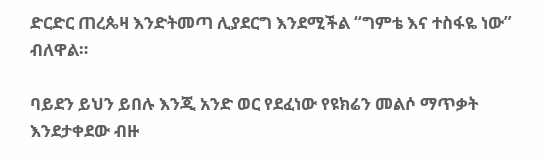ድርድር ጠረጴዛ እንድትመጣ ሊያደርግ እንደሚችል “ግምቴ እና ተስፋዬ ነው” ብለዋል።

ባይደን ይህን ይበሉ እንጂ አንድ ወር የደፈነው የዩክሬን መልሶ ማጥቃት እንደታቀደው ብዙ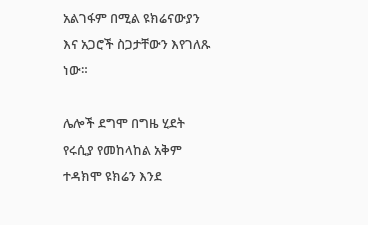አልገፋም በሚል ዩክሬናውያን እና አጋሮች ስጋታቸውን እየገለጹ ነው።

ሌሎች ደግሞ በግዜ ሂደት የሩሲያ የመከላከል አቅም ተዳክሞ ዩክሬን እንደ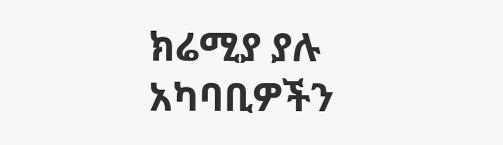ክሬሚያ ያሉ አካባቢዎችን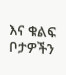እና ቁልፍ ቦታዎችን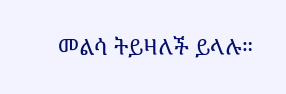መልሳ ትይዛለች ይላሉ።